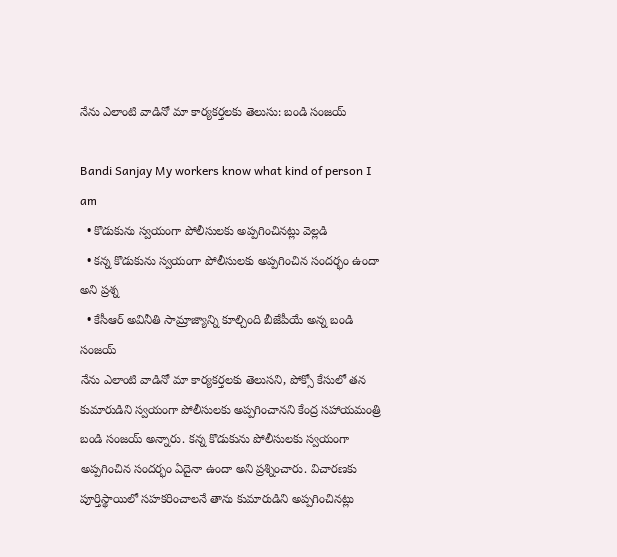నేను ఎలాంటి వాడినో మా కార్యకర్తలకు తెలుసు: బండి సంజయ్

Bandi Sanjay My workers know what kind of person I am
  • కొడుకును స్వయంగా పోలీసులకు అప్పగించినట్లు వెల్లడి
  • కన్న కొడుకును స్వయంగా పోలీసులకు అప్పగించిన సందర్భం ఉందా అని ప్రశ్న
  • కేసీఆర్ అవినీతి సామ్రాజ్యాన్ని కూల్చింది బీజేపీయే అన్న బండి సంజయ్
నేను ఎలాంటి వాడినో మా కార్యకర్తలకు తెలుసని, పోక్సో కేసులో తన కుమారుడిని స్వయంగా పోలీసులకు అప్పగించానని కేంద్ర సహాయమంత్రి బండి సంజయ్ అన్నారు. కన్న కొడుకును పోలీసులకు స్వయంగా అప్పగించిన సందర్భం ఏదైనా ఉందా అని ప్రశ్నించారు. విచారణకు పూర్తిస్థాయిలో సహకరించాలనే తాను కుమారుడిని అప్పగించినట్లు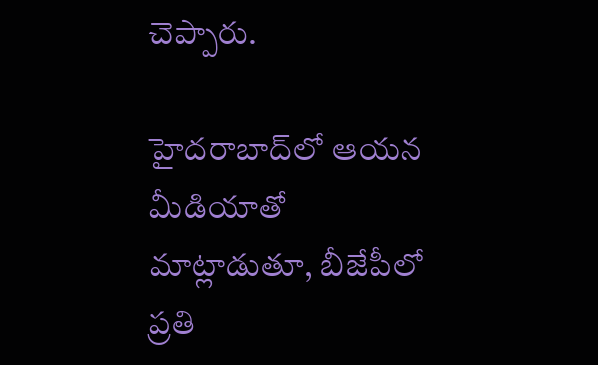చెప్పారు.

హైదరాబాద్‌లో ఆయన మీడియాతో మాట్లాడుతూ, బీజేపీలో ప్రతి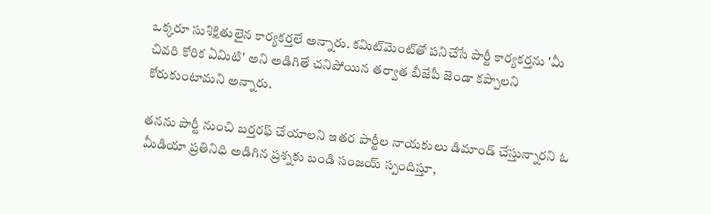ఒక్కరూ సుశిక్షితులైన కార్యకర్తలే అన్నారు. కమిట్‌మెంట్‌తో పనిచేసే పార్టీ కార్యకర్తను 'మీ చివరి కోరిక ఏమిటి' అని అడిగితే చనిపోయిన తర్వాత బీజేపీ జెండా కప్పాలని కోరుకుంటామని అన్నారు.

తనను పార్టీ నుంచి బర్తరఫ్ చేయాలని ఇతర పార్టీల నాయకులు డిమాండ్ చేస్తున్నారని ఓ మీడియా ప్రతినిధి అడిగిన ప్రశ్నకు బండి సంజయ్ స్పందిస్తూ,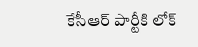కేసీఆర్ పార్టీకి లోక్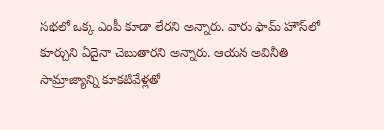సభలో ఒక్క ఎంపీ కూడా లేరని అన్నారు. వారు ఫామ్ హౌస్‌లో కూర్చుని ఏదైనా చెబుతారని అన్నారు. ఆయన అవినీతి సామ్రాజ్యాన్ని కూకటివేళ్లతో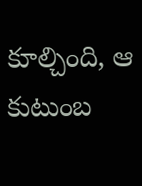కూల్చింది, ఆ కుటుంబ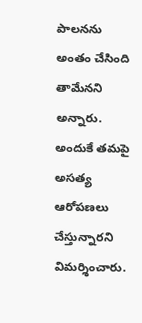పాలనను అంతం చేసింది తామేనని అన్నారు. అందుకే తమపై అసత్య ఆరోపణలు చేస్తున్నారని విమర్శించారు.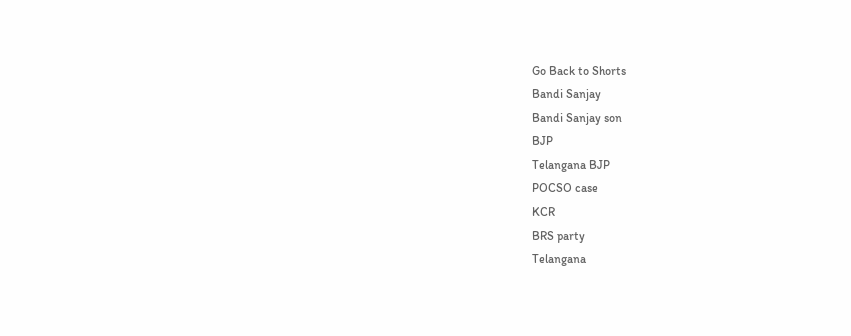Go Back to Shorts
Bandi Sanjay
Bandi Sanjay son
BJP
Telangana BJP
POCSO case
KCR
BRS party
Telangana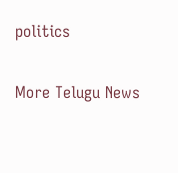politics

More Telugu News